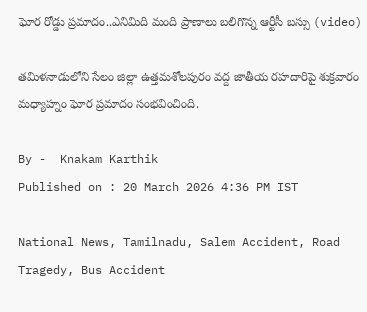ఘోర రోడ్డు ప్రమాదం..ఎనిమిది మంది ప్రాణాలు బలిగొన్న ఆర్టీసీ బస్సు (video)

తమిళనాడులోని సేలం జిల్లా ఉత్తమశోలపురం వద్ద జాతీయ రహదారిపై శుక్రవారం మధ్యాహ్నం ఘోర ప్రమాదం సంభవించింది.

By -  Knakam Karthik
Published on : 20 March 2026 4:36 PM IST

National News, Tamilnadu, Salem Accident, Road Tragedy, Bus Accident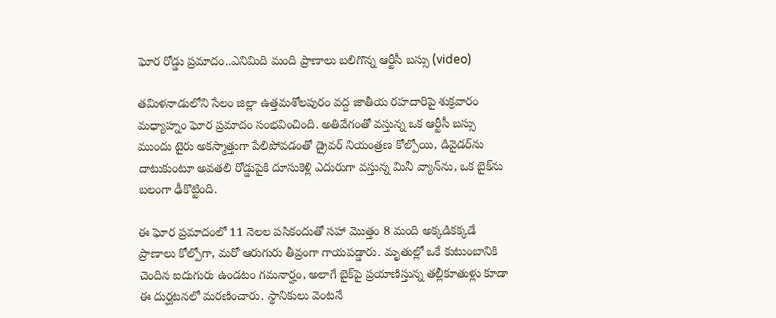ఘోర రోడ్డు ప్రమాదం..ఎనిమిది మంది ప్రాణాలు బలిగొన్న ఆర్టీసీ బస్సు (video)

తమిళనాడులోని సేలం జిల్లా ఉత్తమశోలపురం వద్ద జాతీయ రహదారిపై శుక్రవారం మధ్యాహ్నం ఘోర ప్రమాదం సంభవించింది. అతివేగంతో వస్తున్న ఒక ఆర్టీసీ బస్సు ముందు టైరు అకస్మాత్తుగా పేలిపోవడంతో డ్రైవర్ నియంత్రణ కోల్పోయి, డివైడర్‌ను దాటుకుంటూ అవతలి రోడ్డుపైకి దూసుకెళ్లి ఎదురుగా వస్తున్న మినీ వ్యాన్‌ను, ఒక బైక్‌ను బలంగా ఢీకొట్టింది.

ఈ ఘోర ప్రమాదంలో 11 నెలల పసికందుతో సహా మొత్తం 8 మంది అక్కడికక్కడే ప్రాణాలు కోల్పోగా, మరో ఆరుగురు తీవ్రంగా గాయపడ్డారు. మృతుల్లో ఒకే కుటుంబానికి చెందిన ఐదుగురు ఉండటం గమనార్హం, అలాగే బైక్‌పై ప్రయాణిస్తున్న తల్లీకూతుళ్లు కూడా ఈ దుర్ఘటనలో మరణించారు. స్థానికులు వెంటనే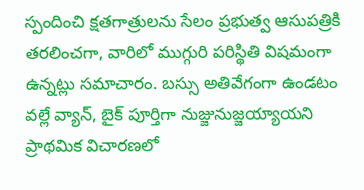స్పందించి క్షతగాత్రులను సేలం ప్రభుత్వ ఆసుపత్రికి తరలించగా, వారిలో ముగ్గురి పరిస్థితి విషమంగా ఉన్నట్లు సమాచారం. బస్సు అతివేగంగా ఉండటం వల్లే వ్యాన్, బైక్ పూర్తిగా నుజ్జునుజ్జయ్యాయని ప్రాథమిక విచారణలో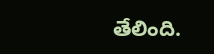తేలింది.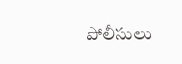పోలీసులు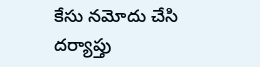కేసు నమోదు చేసి దర్యాప్తు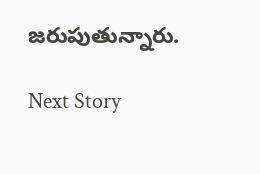జరుపుతున్నారు.

Next Story